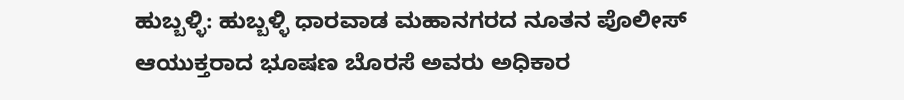ಹುಬ್ಬಳ್ಳಿ: ಹುಬ್ಬಳ್ಳಿ ಧಾರವಾಡ ಮಹಾನಗರದ ನೂತನ ಪೊಲೀಸ್ ಆಯುಕ್ತರಾದ ಭೂಷಣ ಬೊರಸೆ ಅವರು ಅಧಿಕಾರ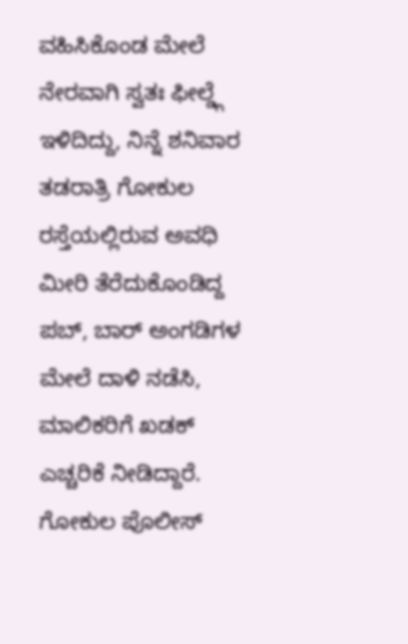ವಹಿಸಿಕೊಂಡ ಮೇಲೆ ನೇರವಾಗಿ ಸ್ವತಃ ಫೀಲ್ಡ್ಗೆ ಇಳಿದಿದ್ದು, ನಿನ್ನೆ ಶನಿವಾರ ತಡರಾತ್ರಿ ಗೋಕುಲ ರಸ್ತೆಯಲ್ಲಿರುವ ಅವಧಿ ಮೀರಿ ತೆರೆದುಕೊಂಡಿದ್ದ ಪಬ್, ಬಾರ್ ಅಂಗಡಿಗಳ ಮೇಲೆ ದಾಳಿ ನಡೆಸಿ, ಮಾಲಿಕರಿಗೆ ಖಡಕ್ ಎಚ್ಚರಿಕೆ ನೀಡಿದ್ದಾರೆ.
ಗೋಕುಲ ಪೊಲೀಸ್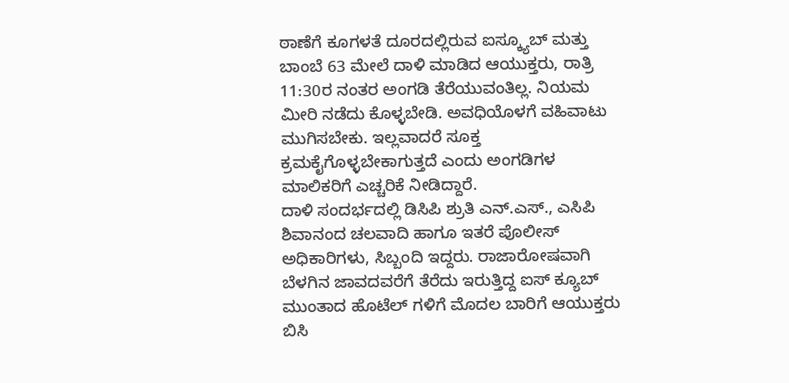ಠಾಣೆಗೆ ಕೂಗಳತೆ ದೂರದಲ್ಲಿರುವ ಐಸ್ಕ್ಯೂಬ್ ಮತ್ತು ಬಾಂಬೆ 63 ಮೇಲೆ ದಾಳಿ ಮಾಡಿದ ಆಯುಕ್ತರು, ರಾತ್ರಿ 11:30ರ ನಂತರ ಅಂಗಡಿ ತೆರೆಯುವಂತಿಲ್ಲ. ನಿಯಮ ಮೀರಿ ನಡೆದು ಕೊಳ್ಳಬೇಡಿ. ಅವಧಿಯೊಳಗೆ ವಹಿವಾಟು ಮುಗಿಸಬೇಕು. ಇಲ್ಲವಾದರೆ ಸೂಕ್ತ ಕ್ರಮಕೈಗೊಳ್ಳಬೇಕಾಗುತ್ತದೆ ಎಂದು ಅಂಗಡಿಗಳ ಮಾಲಿಕರಿಗೆ ಎಚ್ಚರಿಕೆ ನೀಡಿದ್ದಾರೆ.
ದಾಳಿ ಸಂದರ್ಭದಲ್ಲಿ ಡಿಸಿಪಿ ಶ್ರುತಿ ಎನ್.ಎಸ್., ಎಸಿಪಿ ಶಿವಾನಂದ ಚಲವಾದಿ ಹಾಗೂ ಇತರೆ ಪೊಲೀಸ್ ಅಧಿಕಾರಿಗಳು, ಸಿಬ್ಬಂದಿ ಇದ್ದರು. ರಾಜಾರೋಷವಾಗಿ ಬೆಳಗಿನ ಜಾವದವರೆಗೆ ತೆರೆದು ಇರುತ್ತಿದ್ದ ಐಸ್ ಕ್ಯೂಬ್ ಮುಂತಾದ ಹೊಟೆಲ್ ಗಳಿಗೆ ಮೊದಲ ಬಾರಿಗೆ ಆಯುಕ್ತರು ಬಿಸಿ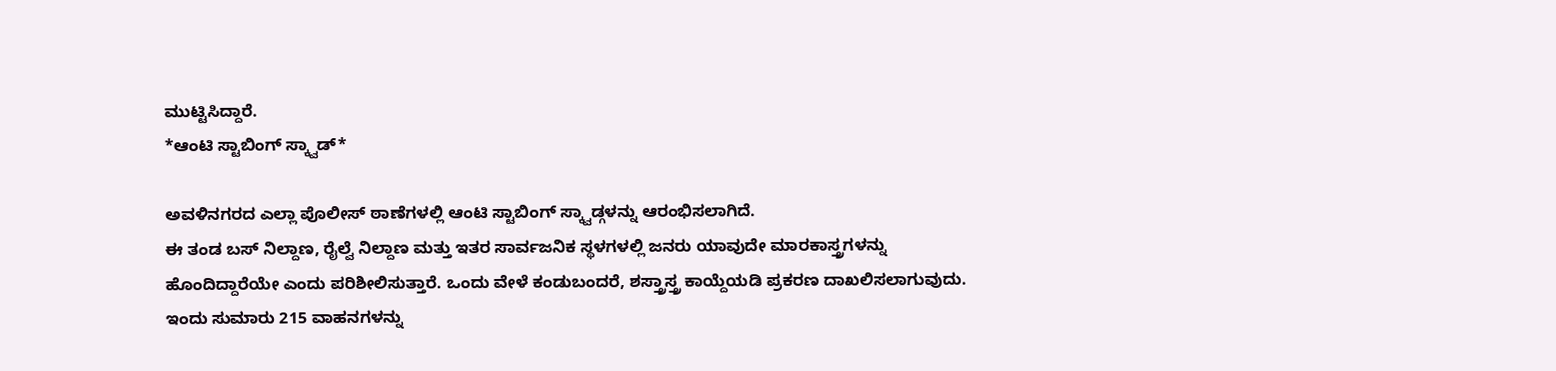ಮುಟ್ಟಿಸಿದ್ದಾರೆ.
*ಆಂಟಿ ಸ್ಟಾಬಿಂಗ್ ಸ್ಕ್ವಾಡ್*

ಅವಳಿನಗರದ ಎಲ್ಲಾ ಪೊಲೀಸ್ ಠಾಣೆಗಳಲ್ಲಿ ಆಂಟಿ ಸ್ಟಾಬಿಂಗ್ ಸ್ಕ್ವಾಡ್ಗಳನ್ನು ಆರಂಭಿಸಲಾಗಿದೆ.
ಈ ತಂಡ ಬಸ್ ನಿಲ್ದಾಣ, ರೈಲ್ವೆ ನಿಲ್ದಾಣ ಮತ್ತು ಇತರ ಸಾರ್ವಜನಿಕ ಸ್ಥಳಗಳಲ್ಲಿ ಜನರು ಯಾವುದೇ ಮಾರಕಾಸ್ತ್ರಗಳನ್ನು ಹೊಂದಿದ್ದಾರೆಯೇ ಎಂದು ಪರಿಶೀಲಿಸುತ್ತಾರೆ. ಒಂದು ವೇಳೆ ಕಂಡುಬಂದರೆ, ಶಸ್ತ್ರಾಸ್ತ್ರ ಕಾಯ್ದೆಯಡಿ ಪ್ರಕರಣ ದಾಖಲಿಸಲಾಗುವುದು.
ಇಂದು ಸುಮಾರು 215 ವಾಹನಗಳನ್ನು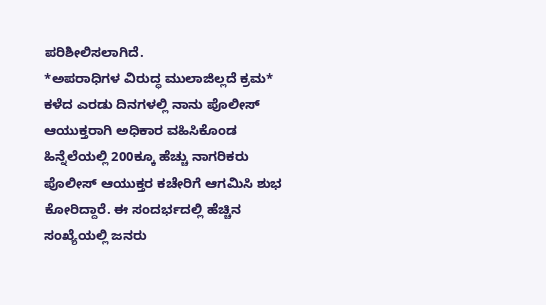ಪರಿಶೀಲಿಸಲಾಗಿದೆ.
*ಅಪರಾಧಿಗಳ ವಿರುದ್ಧ ಮುಲಾಜಿಲ್ಲದೆ ಕ್ರಮ*
ಕಳೆದ ಎರಡು ದಿನಗಳಲ್ಲಿ ನಾನು ಪೊಲೀಸ್ ಆಯುಕ್ತರಾಗಿ ಅಧಿಕಾರ ವಹಿಸಿಕೊಂಡ ಹಿನ್ನೆಲೆಯಲ್ಲಿ 200ಕ್ಕೂ ಹೆಚ್ಚು ನಾಗರಿಕರು ಪೊಲೀಸ್ ಆಯುಕ್ತರ ಕಚೇರಿಗೆ ಆಗಮಿಸಿ ಶುಭ ಕೋರಿದ್ದಾರೆ. ಈ ಸಂದರ್ಭದಲ್ಲಿ ಹೆಚ್ಚಿನ ಸಂಖ್ಯೆಯಲ್ಲಿ ಜನರು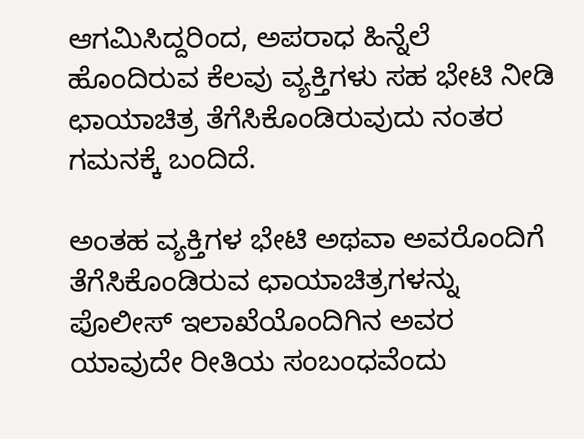ಆಗಮಿಸಿದ್ದರಿಂದ, ಅಪರಾಧ ಹಿನ್ನೆಲೆ ಹೊಂದಿರುವ ಕೆಲವು ವ್ಯಕ್ತಿಗಳು ಸಹ ಭೇಟಿ ನೀಡಿ ಛಾಯಾಚಿತ್ರ ತೆಗೆಸಿಕೊಂಡಿರುವುದು ನಂತರ ಗಮನಕ್ಕೆ ಬಂದಿದೆ.

ಅಂತಹ ವ್ಯಕ್ತಿಗಳ ಭೇಟಿ ಅಥವಾ ಅವರೊಂದಿಗೆ ತೆಗೆಸಿಕೊಂಡಿರುವ ಛಾಯಾಚಿತ್ರಗಳನ್ನು ಪೊಲೀಸ್ ಇಲಾಖೆಯೊಂದಿಗಿನ ಅವರ ಯಾವುದೇ ರೀತಿಯ ಸಂಬಂಧವೆಂದು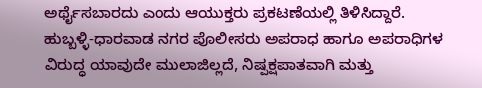ಅರ್ಥೈಸಬಾರದು ಎಂದು ಆಯುಕ್ತರು ಪ್ರಕಟಣೆಯಲ್ಲಿ ತಿಳಿಸಿದ್ದಾರೆ.
ಹುಬ್ಬಳ್ಳಿ-ಧಾರವಾಡ ನಗರ ಪೊಲೀಸರು ಅಪರಾಧ ಹಾಗೂ ಅಪರಾಧಿಗಳ ವಿರುದ್ಧ ಯಾವುದೇ ಮುಲಾಜಿಲ್ಲದೆ, ನಿಷ್ಪಕ್ಷಪಾತವಾಗಿ ಮತ್ತು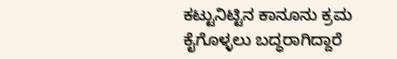ಕಟ್ಟುನಿಟ್ಟಿನ ಕಾನೂನು ಕ್ರಮ ಕೈಗೊಳ್ಳಲು ಬದ್ಧರಾಗಿದ್ದಾರೆ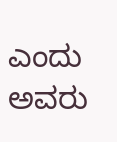ಎಂದು ಅವರು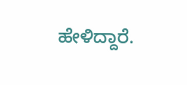ಹೇಳಿದ್ದಾರೆ.